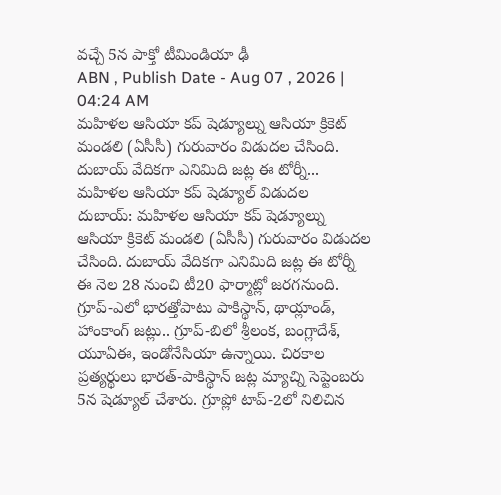వచ్చే 5న పాక్తో టీమిండియా ఢీ
ABN , Publish Date - Aug 07 , 2026 | 04:24 AM
మహిళల ఆసియా కప్ షెడ్యూల్ను ఆసియా క్రికెట్ మండలి (ఏసీసీ) గురువారం విడుదల చేసింది. దుబాయ్ వేదికగా ఎనిమిది జట్ల ఈ టోర్నీ...
మహిళల ఆసియా కప్ షెడ్యూల్ విడుదల
దుబాయ్: మహిళల ఆసియా కప్ షెడ్యూల్ను ఆసియా క్రికెట్ మండలి (ఏసీసీ) గురువారం విడుదల చేసింది. దుబాయ్ వేదికగా ఎనిమిది జట్ల ఈ టోర్నీ ఈ నెల 28 నుంచి టీ20 ఫార్మాట్లో జరగనుంది. గ్రూప్-ఎలో భారత్తోపాటు పాకిస్థాన్, థాయ్లాండ్, హాంకాంగ్ జట్లు.. గ్రూప్-బిలో శ్రీలంక, బంగ్లాదేశ్, యూఏఈ, ఇండోనేసియా ఉన్నాయి. చిరకాల ప్రత్యర్థులు భారత్-పాకిస్థాన్ జట్ల మ్యాచ్ని సెప్టెంబరు 5న షెడ్యూల్ చేశారు. గ్రూప్లో టాప్-2లో నిలిచిన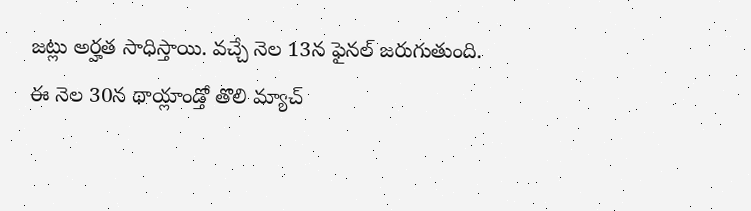జట్లు అర్హత సాధిస్తాయి. వచ్చే నెల 13న ఫైనల్ జరుగుతుంది. ఈ నెల 30న థాయ్లాండ్తో తొలి మ్యాచ్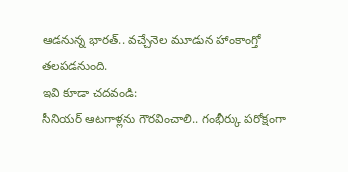ఆడనున్న భారత్.. వచ్చేనెల మూడున హాంకాంగ్తో తలపడనుంది.
ఇవి కూడా చదవండి:
సీనియర్ ఆటగాళ్లను గౌరవించాలి.. గంభీర్కు పరోక్షంగా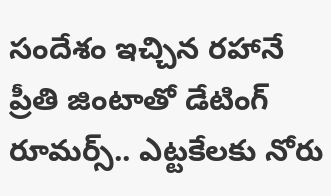సందేశం ఇచ్చిన రహానే
ప్రీతి జింటాతో డేటింగ్ రూమర్స్.. ఎట్టకేలకు నోరు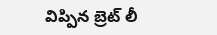విప్పిన బ్రెట్ లీ